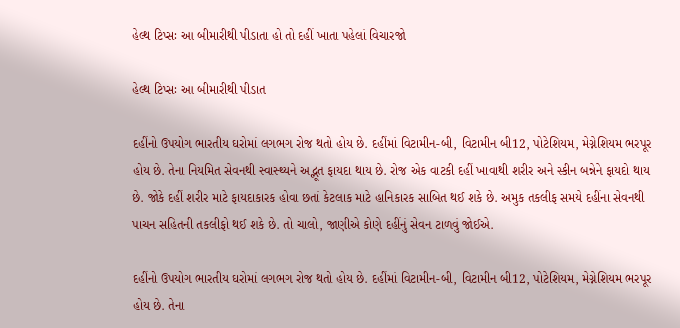હેલ્થ ટિપ્સઃ આ બીમારીથી પીડાતા હો તો દહીં ખાતા પહેલાં વિચારજો

હેલ્થ ટિપ્સઃ આ બીમારીથી પીડાત

દહીંનો ઉપયોગ ભારતીય ઘરોમાં લગભગ રોજ થતો હોય છે. દહીંમાં વિટામીન-બી, વિટામીન બી12, પોટેશિયમ, મેગ્નેશિયમ ભરપૂર હોય છે. તેના નિયમિત સેવનથી સ્વાસ્થ્યને અદ્ભૂત ફાયદા થાય છે. રોજ એક વાટકી દહીં ખાવાથી શરીર અને સ્કીન બન્નેને ફાયદો થાય છે. જોકે દહીં શરીર માટે ફાયદાકારક હોવા છતાં કેટલાક માટે હાનિકારક સાબિત થઈ શકે છે. અમુક તકલીફ સમયે દહીંના સેવનથી પાચન સહિતની તકલીફો થઈ શકે છે. તો ચાલો, જાણીએ કોણે દહીંનું સેવન ટાળવું જોઈએ.

દહીંનો ઉપયોગ ભારતીય ઘરોમાં લગભગ રોજ થતો હોય છે. દહીંમાં વિટામીન-બી, વિટામીન બી12, પોટેશિયમ, મેગ્નેશિયમ ભરપૂર હોય છે. તેના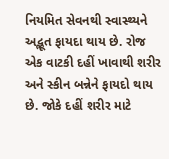નિયમિત સેવનથી સ્વાસ્થ્યને અદ્ભૂત ફાયદા થાય છે. રોજ એક વાટકી દહીં ખાવાથી શરીર અને સ્કીન બન્નેને ફાયદો થાય છે. જોકે દહીં શરીર માટે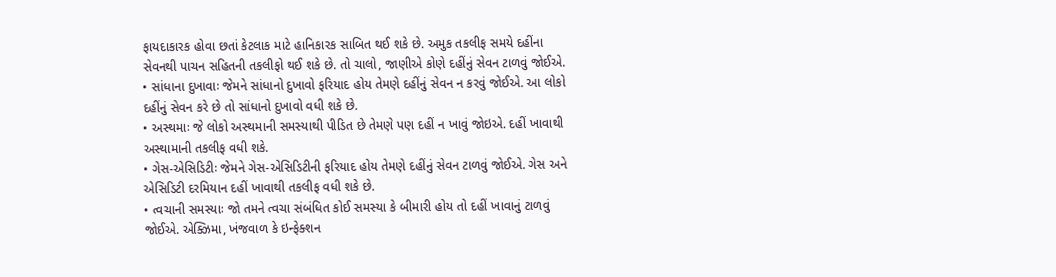ફાયદાકારક હોવા છતાં કેટલાક માટે હાનિકારક સાબિત થઈ શકે છે. અમુક તકલીફ સમયે દહીંના સેવનથી પાચન સહિતની તકલીફો થઈ શકે છે. તો ચાલો, જાણીએ કોણે દહીંનું સેવન ટાળવું જોઈએ.
• સાંધાના દુખાવાઃ જેમને સાંધાનો દુખાવો ફરિયાદ હોય તેમણે દહીંનું સેવન ન કરવું જોઈએ. આ લોકો દહીંનું સેવન કરે છે તો સાંધાનો દુખાવો વધી શકે છે.
• અસ્થમાઃ જે લોકો અસ્થમાની સમસ્યાથી પીડિત છે તેમણે પણ દહીં ન ખાવું જોઇએ. દહીં ખાવાથી અસ્થામાની તકલીફ વધી શકે.
• ગેસ-એસિડિટીઃ જેમને ગેસ-એસિડિટીની ફરિયાદ હોય તેમણે દહીંનું સેવન ટાળવું જોઈએ. ગેસ અને એસિડિટી દરમિયાન દહીં ખાવાથી તકલીફ વધી શકે છે.
• ત્વચાની સમસ્યાઃ જો તમને ત્વચા સંબંધિત કોઈ સમસ્યા કે બીમારી હોય તો દહીં ખાવાનું ટાળવું જોઈએ. એક્ઝિમા, ખંજવાળ કે ઇન્ફેક્શન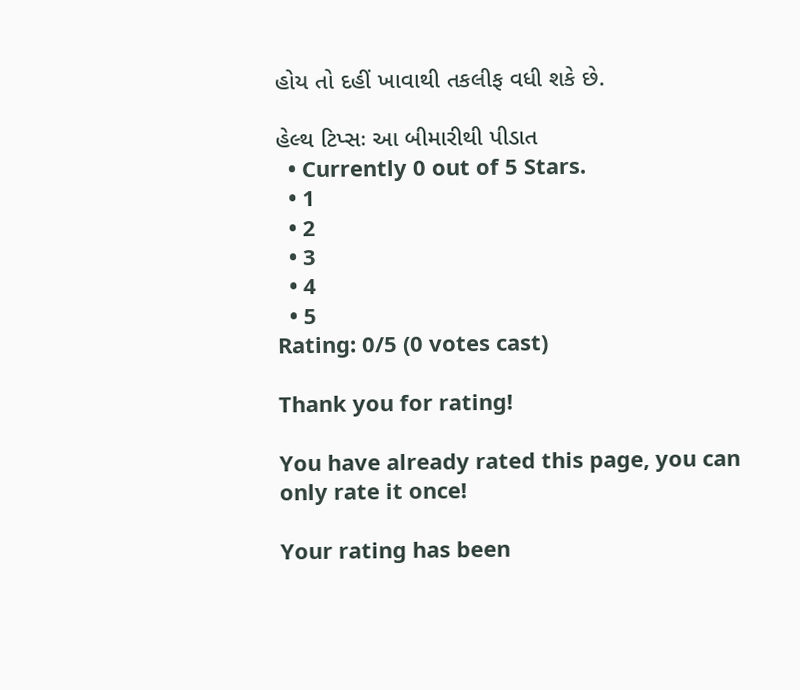હોય તો દહીં ખાવાથી તકલીફ વધી શકે છે.

હેલ્થ ટિપ્સઃ આ બીમારીથી પીડાત
  • Currently 0 out of 5 Stars.
  • 1
  • 2
  • 3
  • 4
  • 5
Rating: 0/5 (0 votes cast)

Thank you for rating!

You have already rated this page, you can only rate it once!

Your rating has been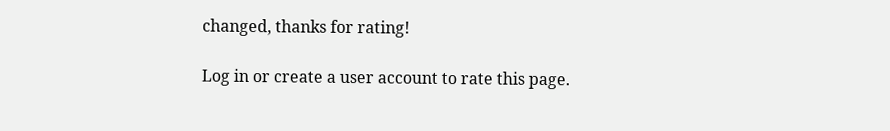changed, thanks for rating!

Log in or create a user account to rate this page.